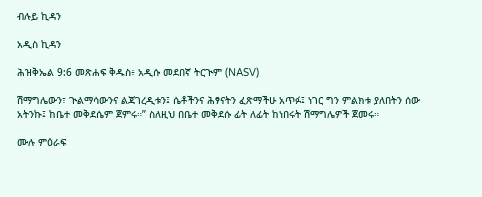ብሉይ ኪዳን

አዲስ ኪዳን

ሕዝቅኤል 9:6 መጽሐፍ ቅዱስ፥ አዲሱ መደበኛ ትርጒም (NASV)

ሽማግሌውን፣ ጒልማሳውንና ልጃገረዲቱን፤ ሴቶችንና ሕፃናትን ፈጽማችሁ አጥፉ፤ ነገር ግን ምልክቱ ያለበትን ሰው አትንኩ፤ ከቤተ መቅደሴም ጀምሩ።” ስለዚህ በቤተ መቅደሱ ፊት ለፊት ከነበሩት ሽማግሌዎች ጀመሩ።

ሙሉ ምዕራፍ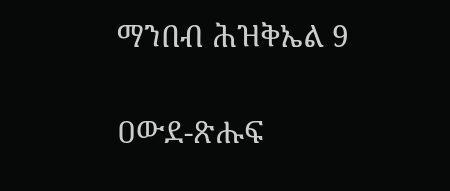ማንበብ ሕዝቅኤል 9

ዐውደ-ጽሑፍ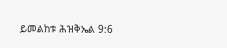ይመልከቱ ሕዝቅኤል 9:6